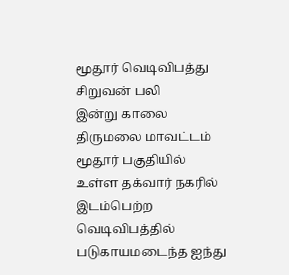மூதூர் வெடிவிபத்து சிறுவன் பலி
இன்று காலை திருமலை மாவட்டம் மூதூர் பகுதியில் உள்ள தக்வார் நகரில் இடம்பெற்ற வெடிவிபத்தில் படுகாயமடைந்த ஐந்து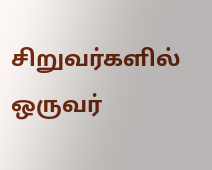சிறுவர்களில் ஒருவர்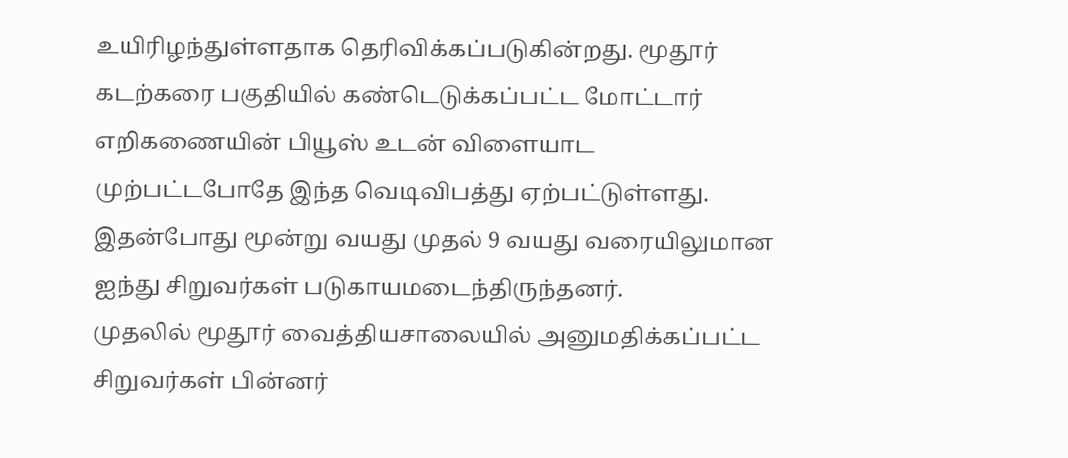உயிரிழந்துள்ளதாக தெரிவிக்கப்படுகின்றது. மூதூர் கடற்கரை பகுதியில் கண்டெடுக்கப்பட்ட மோட்டார் எறிகணையின் பியூஸ் உடன் விளையாட முற்பட்டபோதே இந்த வெடிவிபத்து ஏற்பட்டுள்ளது. இதன்போது மூன்று வயது முதல் 9 வயது வரையிலுமான ஐந்து சிறுவர்கள் படுகாயமடைந்திருந்தனர்.
முதலில் மூதூர் வைத்தியசாலையில் அனுமதிக்கப்பட்ட சிறுவர்கள் பின்னர்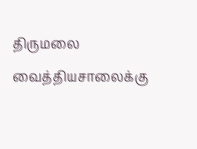திருமலை வைத்தியசாலைக்கு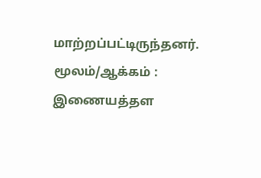மாற்றப்பட்டிருந்தனர்.
மூலம்/ஆக்கம் : இணையத்தள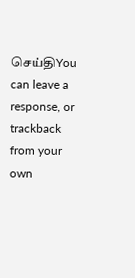செய்திYou can leave a response, or trackback from your own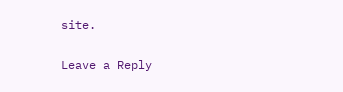site.

Leave a Reply